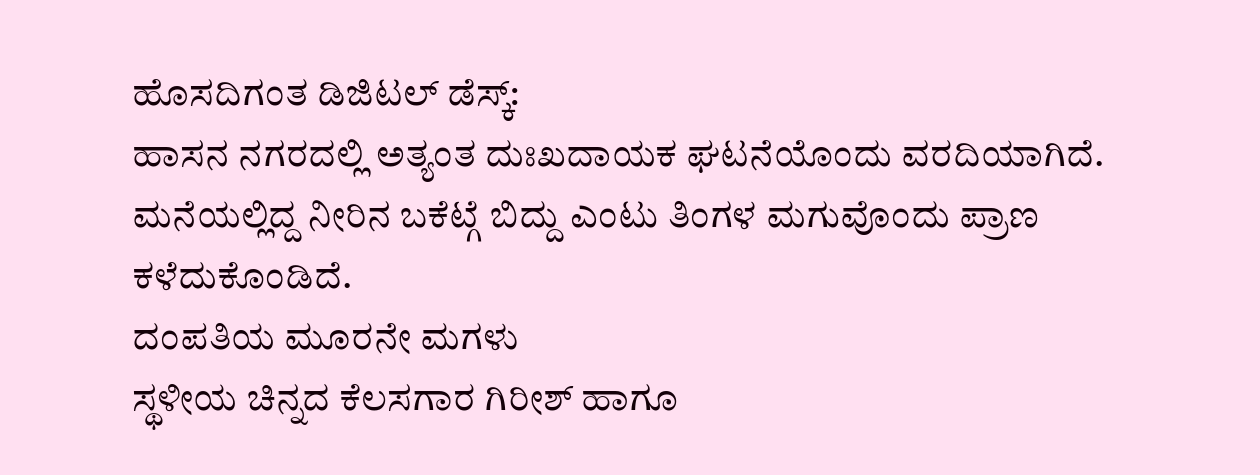ಹೊಸದಿಗಂತ ಡಿಜಿಟಲ್ ಡೆಸ್ಕ್:
ಹಾಸನ ನಗರದಲ್ಲಿ ಅತ್ಯಂತ ದುಃಖದಾಯಕ ಘಟನೆಯೊಂದು ವರದಿಯಾಗಿದೆ. ಮನೆಯಲ್ಲಿದ್ದ ನೀರಿನ ಬಕೆಟ್ಗೆ ಬಿದ್ದು ಎಂಟು ತಿಂಗಳ ಮಗುವೊಂದು ಪ್ರಾಣ ಕಳೆದುಕೊಂಡಿದೆ.
ದಂಪತಿಯ ಮೂರನೇ ಮಗಳು
ಸ್ಥಳೀಯ ಚಿನ್ನದ ಕೆಲಸಗಾರ ಗಿರೀಶ್ ಹಾಗೂ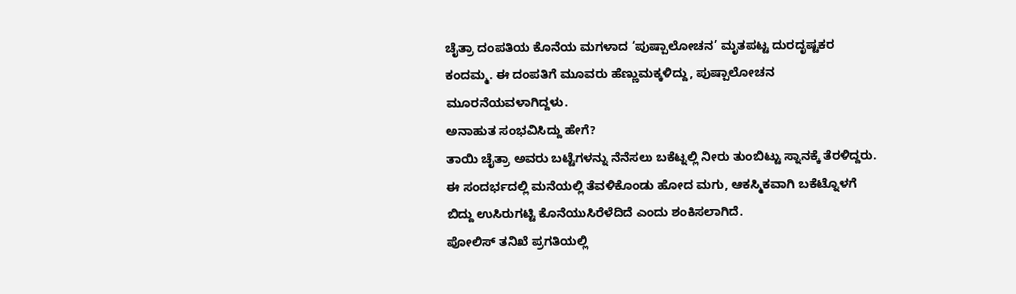ಚೈತ್ರಾ ದಂಪತಿಯ ಕೊನೆಯ ಮಗಳಾದ ‘ಪುಷ್ಪಾಲೋಚನ’ ಮೃತಪಟ್ಟ ದುರದೃಷ್ಟಕರ ಕಂದಮ್ಮ. ಈ ದಂಪತಿಗೆ ಮೂವರು ಹೆಣ್ಣುಮಕ್ಕಳಿದ್ದು, ಪುಷ್ಪಾಲೋಚನ ಮೂರನೆಯವಳಾಗಿದ್ದಳು.
ಅನಾಹುತ ಸಂಭವಿಸಿದ್ದು ಹೇಗೆ?
ತಾಯಿ ಚೈತ್ರಾ ಅವರು ಬಟ್ಟೆಗಳನ್ನು ನೆನೆಸಲು ಬಕೆಟ್ನಲ್ಲಿ ನೀರು ತುಂಬಿಟ್ಟು ಸ್ನಾನಕ್ಕೆ ತೆರಳಿದ್ದರು. ಈ ಸಂದರ್ಭದಲ್ಲಿ ಮನೆಯಲ್ಲಿ ತೆವಳಿಕೊಂಡು ಹೋದ ಮಗು, ಆಕಸ್ಮಿಕವಾಗಿ ಬಕೆಟ್ನೊಳಗೆ ಬಿದ್ದು ಉಸಿರುಗಟ್ಟಿ ಕೊನೆಯುಸಿರೆಳೆದಿದೆ ಎಂದು ಶಂಕಿಸಲಾಗಿದೆ.
ಪೋಲಿಸ್ ತನಿಖೆ ಪ್ರಗತಿಯಲ್ಲಿ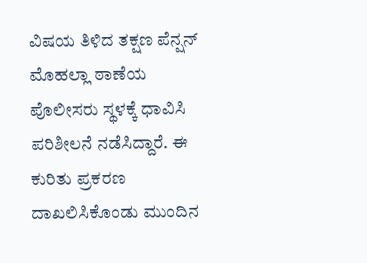ವಿಷಯ ತಿಳಿದ ತಕ್ಷಣ ಪೆನ್ಷನ್ ಮೊಹಲ್ಲಾ ಠಾಣೆಯ ಪೊಲೀಸರು ಸ್ಥಳಕ್ಕೆ ಧಾವಿಸಿ ಪರಿಶೀಲನೆ ನಡೆಸಿದ್ದಾರೆ. ಈ ಕುರಿತು ಪ್ರಕರಣ ದಾಖಲಿಸಿಕೊಂಡು ಮುಂದಿನ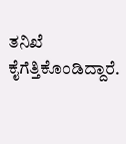ತನಿಖೆ ಕೈಗೆತ್ತಿಕೊಂಡಿದ್ದಾರೆ.